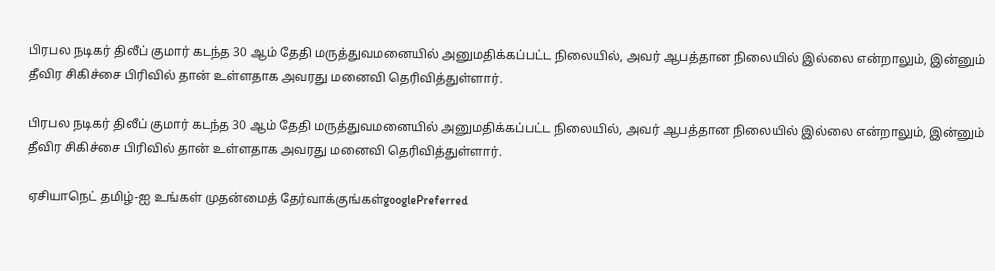பிரபல நடிகர் திலீப் குமார் கடந்த 30 ஆம் தேதி மருத்துவமனையில் அனுமதிக்கப்பட்ட நிலையில், அவர் ஆபத்தான நிலையில் இல்லை என்றாலும், இன்னும் தீவிர சிகிச்சை பிரிவில் தான் உள்ளதாக அவரது மனைவி தெரிவித்துள்ளார்.

பிரபல நடிகர் திலீப் குமார் கடந்த 30 ஆம் தேதி மருத்துவமனையில் அனுமதிக்கப்பட்ட நிலையில், அவர் ஆபத்தான நிலையில் இல்லை என்றாலும், இன்னும் தீவிர சிகிச்சை பிரிவில் தான் உள்ளதாக அவரது மனைவி தெரிவித்துள்ளார்.

ஏசியாநெட் தமிழ்-ஐ உங்கள் முதன்மைத் தேர்வாக்குங்கள்googlePreferred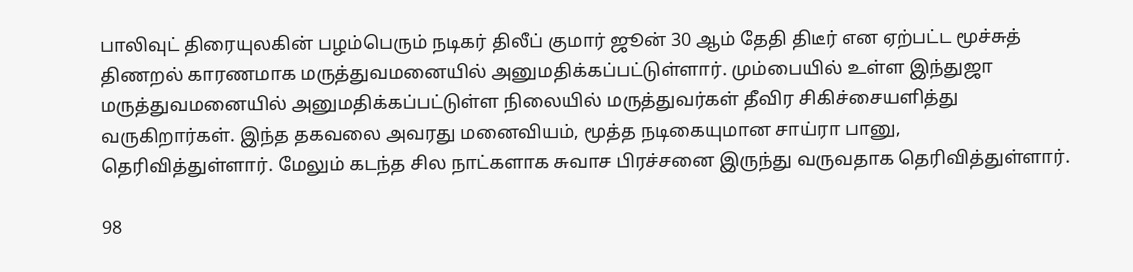பாலிவுட் திரையுலகின் பழம்பெரும் நடிகர் திலீப் குமார் ஜூன் 30 ஆம் தேதி திடீர் என ஏற்பட்ட மூச்சுத் திணறல் காரணமாக மருத்துவமனையில் அனுமதிக்கப்பட்டுள்ளார். மும்பையில் உள்ள இந்துஜா மருத்துவமனையில் அனுமதிக்கப்பட்டுள்ள நிலையில் மருத்துவர்கள் தீவிர சிகிச்சையளித்து வருகிறார்கள். இந்த தகவலை அவரது மனைவியம், மூத்த நடிகையுமான சாய்ரா பானு, தெரிவித்துள்ளார். மேலும் கடந்த சில நாட்களாக சுவாச பிரச்சனை இருந்து வருவதாக தெரிவித்துள்ளார்.

98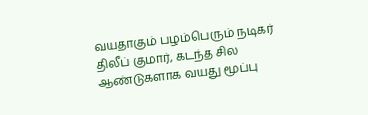வயதாகும் பழம்பெரும் நடிகர் திலீப் குமார், கடந்த சில ஆண்டுகளாக வயது மூப்பு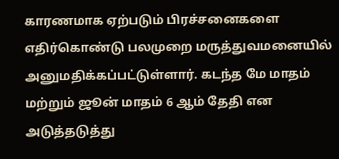காரணமாக ஏற்படும் பிரச்சனைகளை எதிர்கொண்டு பலமுறை மருத்துவமனையில் அனுமதிக்கப்பட்டுள்ளார். கடந்த மே மாதம் மற்றும் ஜூன் மாதம் 6 ஆம் தேதி என அடுத்தடுத்து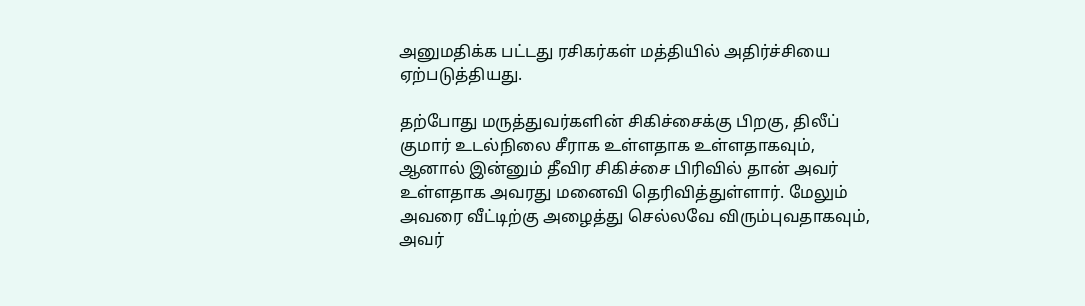அனுமதிக்க பட்டது ரசிகர்கள் மத்தியில் அதிர்ச்சியை ஏற்படுத்தியது.

தற்போது மருத்துவர்களின் சிகிச்சைக்கு பிறகு, திலீப் குமார் உடல்நிலை சீராக உள்ளதாக உள்ளதாகவும், ஆனால் இன்னும் தீவிர சிகிச்சை பிரிவில் தான் அவர் உள்ளதாக அவரது மனைவி தெரிவித்துள்ளார். மேலும் அவரை வீட்டிற்கு அழைத்து செல்லவே விரும்புவதாகவும், அவர்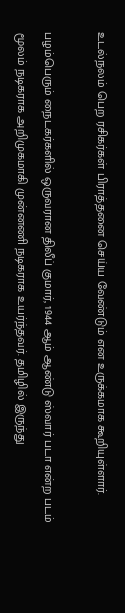உடல்நலம் பெற ரசிகர்கள் பிராத்தனை செய்ய வேண்டும் என உருக்கமாக கூறியுள்ளார்.

பழம்பெரும் நைடகர்களில் ஒருவரான திலீப் குமார், 1944 ஆம் ஆண்டு ஸ்வார் படா என்ற படம் மூலம் நடிகராக அறிமுகமாகி முன்னணி நடிகராக உயர்ந்தவர். தமிழில் இருந்து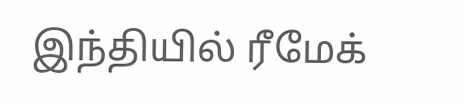இந்தியில் ரீமேக்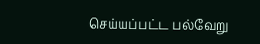செய்யப்பட்ட பல்வேறு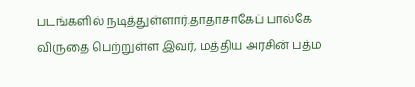படங்களில் நடித்துள்ளார்.தாதாசாகேப் பால்கே விருதை பெற்றுள்ள இவர், மத்திய அரசின் பத்ம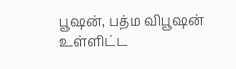பூஷன், பத்ம விபூஷன் உள்ளிட்ட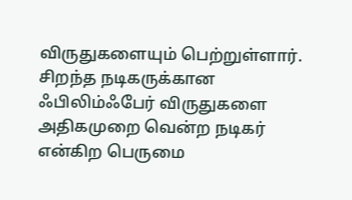விருதுகளையும் பெற்றுள்ளார். சிறந்த நடிகருக்கான ஃபிலிம்ஃபேர் விருதுகளை அதிகமுறை வென்ற நடிகர் என்கிற பெருமை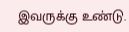இவருக்கு உண்டு.